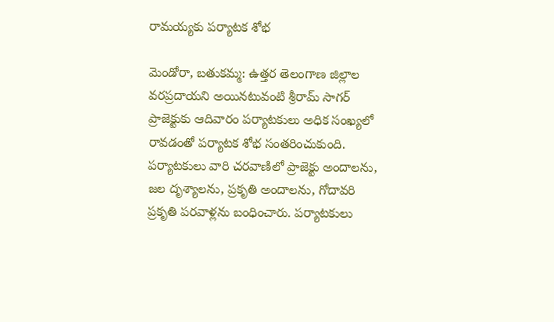రామయ్యకు పర్యాటక శోభ

మెండోరా, బతుకమ్మ: ఉత్తర తెలంగాణ జిల్లాల వరప్రదాయని అయినటువంటి శ్రీరామ్ సాగర్ ప్రాజెక్టుకు ఆదివారం పర్యాటకులు అధిక సంఖ్యలో రావడంతో పర్యాటక శోభ సంతరించుకుంది. పర్యాటకులు వారి చరవాణిలో ప్రాజెక్టు అందాలను, జల దృశ్యాలను, ప్రకృతి అందాలను, గోదావరి ప్రకృతి పరవాళ్లను బంధించారు. పర్యాటకులు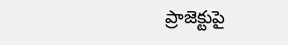ప్రాజెక్టుపై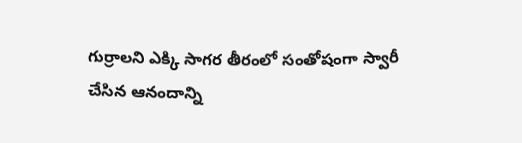గుర్రాలని ఎక్కి సాగర తీరంలో సంతోషంగా స్వారీ చేసిన ఆనందాన్ని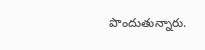పొందుతున్నారు.